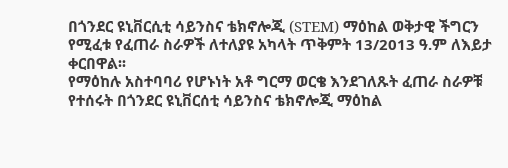በጎንደር ዩኒቨርሲቲ ሳይንስና ቴክኖሎጂ (STEM) ማዕከል ወቅታዊ ችግርን የሚፈቱ የፈጠራ ስራዎች ለተለያዩ አካላት ጥቅምት 13/2013 ዓ.ም ለእይታ ቀርበዋል፡፡
የማዕከሉ አስተባባሪ የሆኑነት አቶ ግርማ ወርቄ እንደገለጹት ፈጠራ ስራዎቹ የተሰሩት በጎንደር ዩኒቨርሰቲ ሳይንስና ቴክኖሎጂ ማዕከል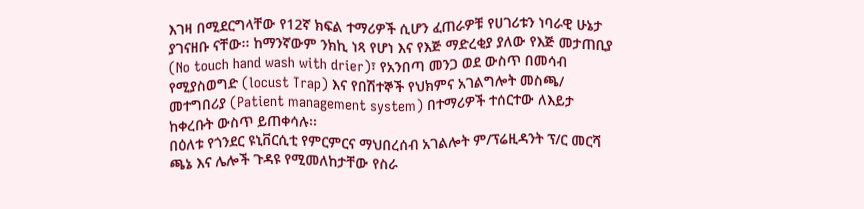እገዛ በሚደርግላቸው የ12ኛ ክፍል ተማሪዎች ሲሆን ፈጠራዎቹ የሀገሪቱን ነባራዊ ሁኔታ ያገናዘቡ ናቸው፡፡ ከማንኛውም ንክኪ ነጻ የሆነ እና የእጅ ማድረቂያ ያለው የእጅ መታጠቢያ (No touch hand wash with drier)፣ የአንበጣ መንጋ ወደ ውስጥ በመሳብ የሚያስወግድ (locust Trap) እና የበሽተኞች የህክምና አገልግሎት መስጫ/ መተግበሪያ (Patient management system) በተማሪዎች ተሰርተው ለእይታ ከቀረቡት ውስጥ ይጠቀሳሉ፡፡
በዕለቱ የጎንደር ዩኒቨርሲቲ የምርምርና ማህበረሰብ አገልሎት ም/ፕሬዚዳንት ፕ/ር መርሻ ጫኔ እና ሌሎች ጉዳዩ የሚመለከታቸው የስራ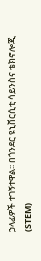ኃላፊዎች ተገኝተዋል፡፡ በጎንደር ዩኒቨርሲቲ ሳይንስና ቴክኖሎጂ (STEM)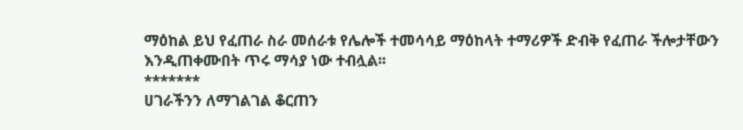ማዕከል ይህ የፈጠራ ስራ መሰራቱ የሌሎች ተመሳሳይ ማዕከላት ተማሪዎች ድብቅ የፈጠራ ችሎታቸውን እንዲጠቀሙበት ጥሩ ማሳያ ነው ተብሏል፡፡
*******
ሀገራችንን ለማገልገል ቆርጠን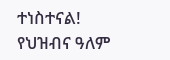ተነስተናል!
የህዝብና ዓለም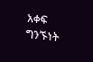አቀፍ ግንኙነት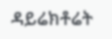ዳይሬክቶሬት